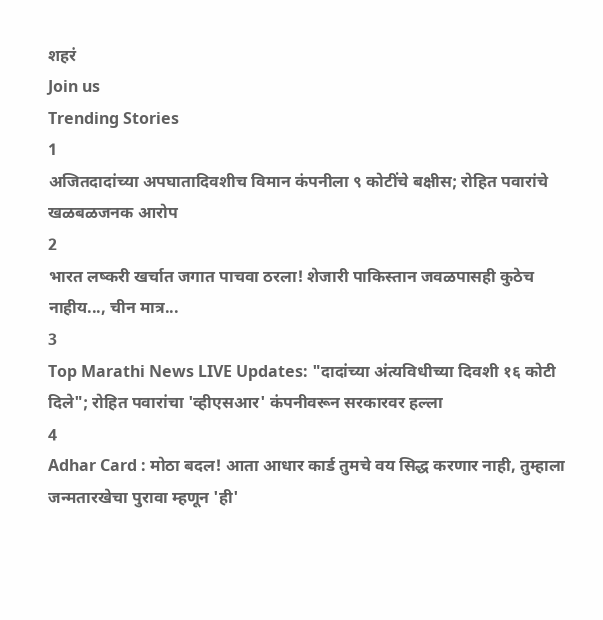शहरं
Join us
Trending Stories
1
अजितदादांच्या अपघातादिवशीच विमान कंपनीला ९ कोटींचे बक्षीस; रोहित पवारांचे खळबळजनक आरोप
2
भारत लष्करी खर्चात जगात पाचवा ठरला! शेजारी पाकिस्तान जवळपासही कुठेच नाहीय..., चीन मात्र...
3
Top Marathi News LIVE Updates: "दादांच्या अंत्यविधीच्या दिवशी १६ कोटी दिले"; रोहित पवारांचा 'व्हीएसआर' कंपनीवरून सरकारवर हल्ला
4
Adhar Card : मोठा बदल! आता आधार कार्ड तुमचे वय सिद्ध करणार नाही, तुम्हाला जन्मतारखेचा पुरावा म्हणून 'ही'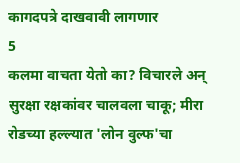कागदपत्रे दाखवावी लागणार
5
कलमा वाचता येतो का? विचारले अन् सुरक्षा रक्षकांवर चालवला चाकू; मीरा रोडच्या हल्ल्यात 'लोन वुल्फ'चा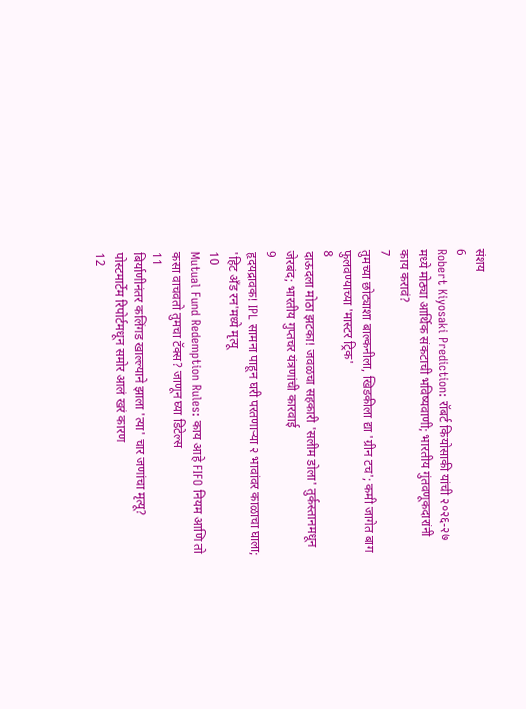संशय
6
Robert Kiyosaki Prediction: रॉबर्ट कियोसाकी यांची २०२६-२७ मध्ये मोठ्या आर्थिक संकटाची भविष्यवाणी; भारतीय गुंतवणूकदारांनी काय करावं?
7
तुमच्या छोट्याशा बाल्कनीला, खिडकीला द्या 'ग्रीन टच'; कमी जागेत बाग फुलवण्याच्या 'मास्टर ट्रिक'
8
दाऊदला मोठा झटका! जवळचा सहकारी 'सलीम डोला' तुर्कस्तानमधून जेरबंद; भारतीय गुप्तचर यंत्रणांची कारवाई
9
हृदयद्रावक! IPL सामना पाहून घरी परतणाऱ्या २ भावांवर काळाचा घाला; 'हिट अँड रन'मध्ये मृत्यू
10
Mutual Fund Redemption Rules: काय आहे FIFO नियम आणि तो कसा वाचवतो तुमचा टॅक्स? जाणून घ्या डिटेल्स
11
बिर्याणीनंतर कलिंगड खाल्ल्याने झाला 'त्या' चार जणांचा मृत्यू? पोस्टमार्टेम रिपोर्टमधून समोर आलं खरं कारण
12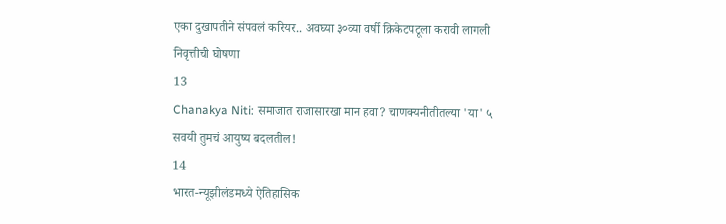एका दुखापतीने संपवलं करियर.. अवघ्या ३०व्या वर्षी क्रिकेटपटूला करावी लागली निवृत्तीची घोषणा
13
Chanakya Niti: समाजात राजासारखा मान हवा? चाणक्यनीतीतल्या 'या' ५ सवयी तुमचं आयुष्य बदलतील!
14
भारत-न्यूझीलंडमध्ये ऐतिहासिक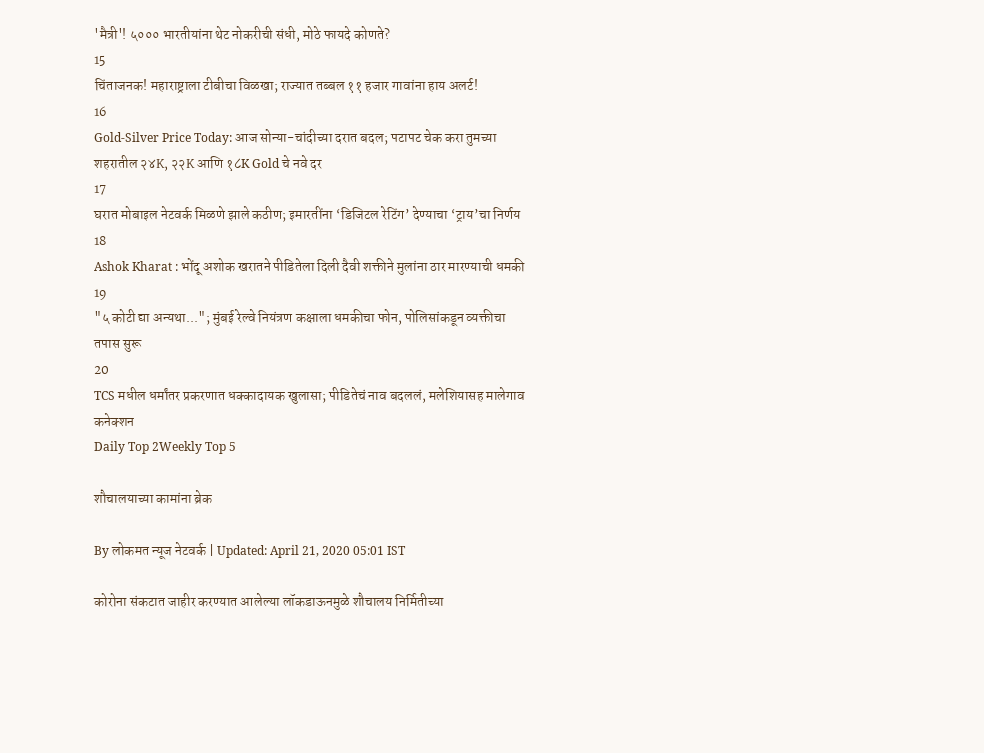'मैत्री'! ५००० भारतीयांना थेट नोकरीची संधी, मोठे फायदे कोणते?
15
चिंताजनक! महाराष्ट्राला टीबीचा विळखा; राज्यात तब्बल ११ हजार गावांना हाय अलर्ट!
16
Gold-Silver Price Today: आज सोन्या-चांदीच्या दरात बदल; पटापट चेक करा तुमच्या शहरातील २४K, २२K आणि १८K Gold चे नवे दर
17
घरात मोबाइल नेटवर्क मिळणे झाले कठीण; इमारतींना ‘डिजिटल रेटिंग’ देण्याचा ‘ट्राय’चा निर्णय
18
Ashok Kharat : भोंदू अशोक खरातने पीडितेला दिली दैवी शक्तीने मुलांना ठार मारण्याची धमकी
19
"५ कोटी द्या अन्यथा..."; मुंबई रेल्वे नियंत्रण कक्षाला धमकीचा फोन, पोलिसांकडून व्यक्तीचा तपास सुरू
20
TCS मधील धर्मांतर प्रकरणात धक्कादायक खुलासा; पीडितेचं नाव बदललं, मलेशियासह मालेगाव कनेक्शन
Daily Top 2Weekly Top 5

शौचालयाच्या कामांना ब्रेक

By लोकमत न्यूज नेटवर्क | Updated: April 21, 2020 05:01 IST

कोरोना संकटात जाहीर करण्यात आलेल्या लॉकडाऊनमुळे शौचालय निर्मितीच्या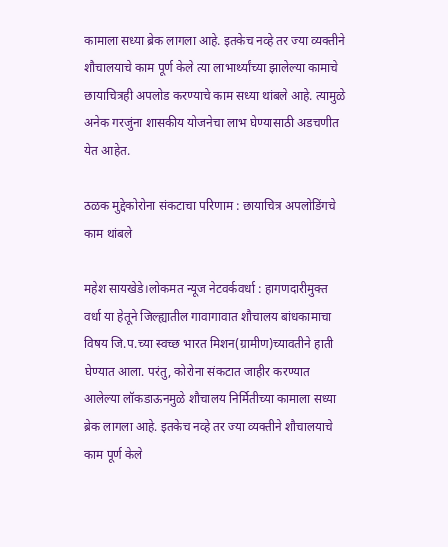कामाला सध्या ब्रेक लागला आहे. इतकेच नव्हे तर ज्या व्यक्तीने शौचालयाचे काम पूर्ण केले त्या लाभार्थ्यांच्या झालेल्या कामाचे छायाचित्रही अपलोड करण्याचे काम सध्या थांबले आहे. त्यामुळे अनेक गरजुंना शासकीय योजनेचा लाभ घेण्यासाठी अडचणीत येत आहेत.

ठळक मुद्देकोरोना संकटाचा परिणाम : छायाचित्र अपलोडिंगचे काम थांबले

महेश सायखेडे।लोकमत न्यूज नेटवर्कवर्धा : हागणदारीमुक्त वर्धा या हेतूने जिल्ह्यातील गावागावात शौचालय बांधकामाचा विषय जि.प.च्या स्वच्छ भारत मिशन(ग्रामीण)च्यावतीने हाती घेण्यात आला. परंतु, कोरोना संकटात जाहीर करण्यात आलेल्या लॉकडाऊनमुळे शौचालय निर्मितीच्या कामाला सध्या ब्रेक लागला आहे. इतकेच नव्हे तर ज्या व्यक्तीने शौचालयाचे काम पूर्ण केले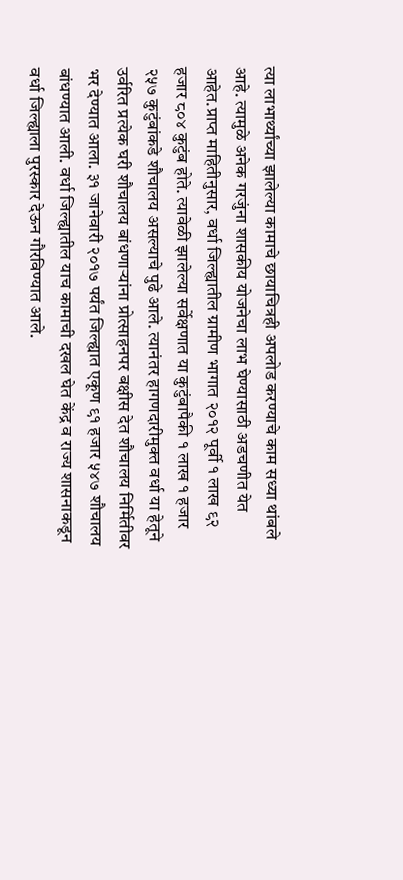त्या लाभार्थ्यांच्या झालेल्या कामाचे छायाचित्रही अपलोड करण्याचे काम सध्या थांबले आहे. त्यामुळे अनेक गरजुंना शासकीय योजनेचा लाभ घेण्यासाठी अडचणीत येत आहेत.प्राप्त माहितीनुसार, वर्धा जिल्ह्यातील ग्रामीण भागात २०१२ पूर्वी १ लाख ९२ हजार ८०४ कुटुंब होते. त्यावेळी झालेल्या सर्वेक्षणात या कुटुंबापैकी १ लाख १ हजार २५७ कुटुंबांकडे शौचालय असल्याचे पुढे आले. त्यानंतर हागणदारीमुक्त वर्धा या हेतूने उर्वरित प्रत्येक घरी शौचालय बांधणाऱ्यांना प्रोत्साहनपर बक्षीस देत शौचालय निर्मितीवर भर देण्यात आला. ३१ जानेवारी २०१७ पर्यंत जिल्ह्यात एकूण ९१ हजार ५४७ शौचालय बांधण्यात आली. वर्धा जिल्ह्यातील याच कामाची दखल घेत केंद्र व राज्य शासनाकडून वर्धा जिल्ह्याला पुरस्कार देऊन गौरविण्यात आले.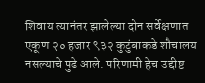शिवाय त्यानंतर झालेल्या दोन सर्वेक्षणात एकूण २० हजार ९३२ कुटुंबाकडे शौचालय नसल्याचे पुढे आले. परिणामी हेच उद्दीष्ट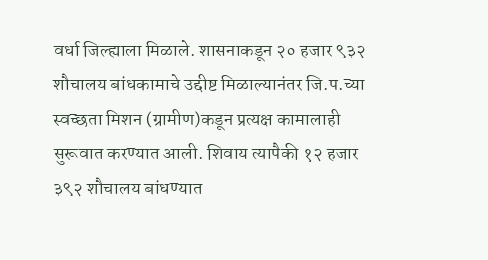वर्धा जिल्ह्याला मिळाले. शासनाकडून २० हजार ९३२ शौचालय बांधकामाचे उद्दीष्ट मिळाल्यानंतर जि.प.च्या स्वच्छता मिशन (ग्रामीण)कडून प्रत्यक्ष कामालाही सुरूवात करण्यात आली. शिवाय त्यापैकी १२ हजार ३९२ शौचालय बांधण्यात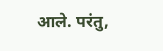आले. परंतु,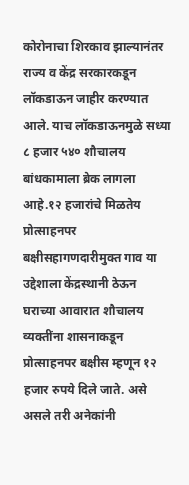कोरोनाचा शिरकाव झाल्यानंतर राज्य व केंद्र सरकारकडून लॉकडाऊन जाहीर करण्यात आले. याच लॉकडाऊनमुळे सध्या ८ हजार ५४० शौचालय बांधकामाला ब्रेक लागला आहे.१२ हजारांचे मिळतेय प्रोत्साहनपर बक्षीसहागणदारीमुक्त गाव या उद्देशाला केंद्रस्थानी ठेऊन घराच्या आवारात शौचालय व्यक्तींना शासनाकडून प्रोत्साहनपर बक्षीस म्हणून १२ हजार रुपये दिले जाते. असे असले तरी अनेकांनी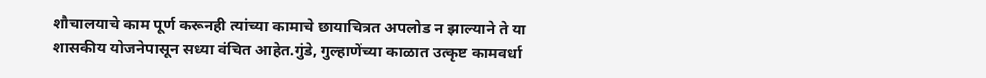शौचालयाचे काम पूर्ण करूनही त्यांच्या कामाचे छायाचित्रत अपलोड न झाल्याने ते या शासकीय योजनेपासून सध्या वंचित आहेत.गुंडे, गुल्हाणेंच्या काळात उत्कृष्ट कामवर्धा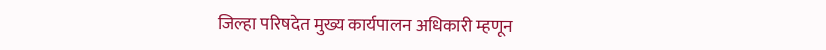जिल्हा परिषदेत मुख्य कार्यपालन अधिकारी म्हणून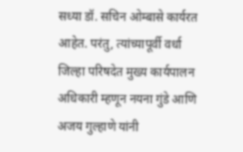सध्या डॉ. सचिन ओम्बासे कार्यरत आहेत. परंतु, त्यांच्यापूर्वी वर्धा जिल्हा परिषदेत मुख्य कार्यपालन अधिकारी म्हणून नयना गुंडे आणि अजय गुल्हाणे यांनी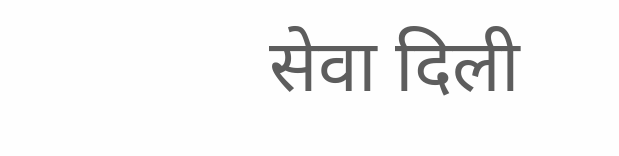सेवा दिली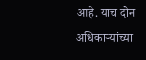आहे. याच दोन अधिकाऱ्यांच्या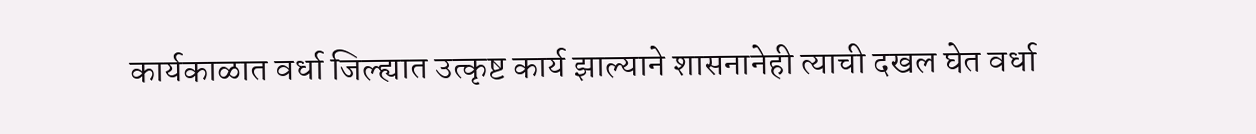कार्यकाळात वर्धा जिल्ह्यात उत्कृष्ट कार्य झाल्याने शासनानेही त्याची दखल घेत वर्धा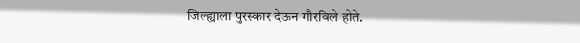जिल्ह्याला पुरस्कार देऊन गौरविले होते.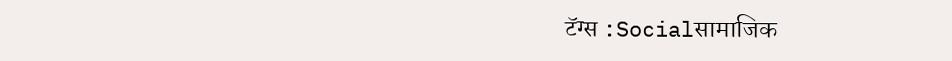टॅग्स :Socialसामाजिक